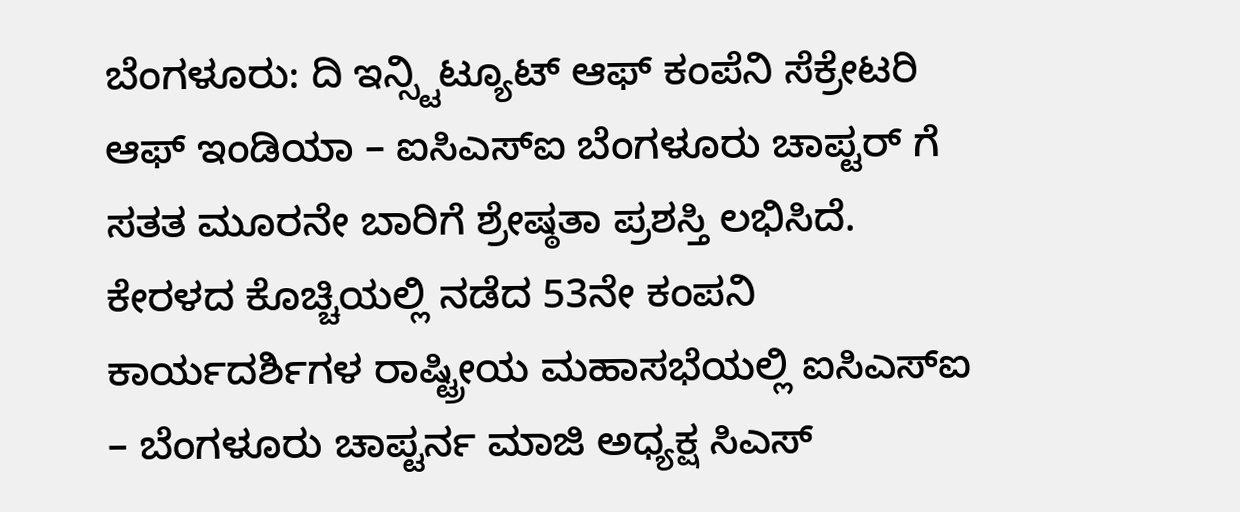ಬೆಂಗಳೂರು: ದಿ ಇನ್ಸ್ಟಿಟ್ಯೂಟ್ ಆಫ್ ಕಂಪೆನಿ ಸೆಕ್ರೇಟರಿ ಆಫ್ ಇಂಡಿಯಾ – ಐಸಿಎಸ್ಐ ಬೆಂಗಳೂರು ಚಾಪ್ಟರ್ ಗೆ ಸತತ ಮೂರನೇ ಬಾರಿಗೆ ಶ್ರೇಷ್ಠತಾ ಪ್ರಶಸ್ತಿ ಲಭಿಸಿದೆ.
ಕೇರಳದ ಕೊಚ್ಚಿಯಲ್ಲಿ ನಡೆದ 53ನೇ ಕಂಪನಿ ಕಾರ್ಯದರ್ಶಿಗಳ ರಾಷ್ಟ್ರೀಯ ಮಹಾಸಭೆಯಲ್ಲಿ ಐಸಿಎಸ್ಐ – ಬೆಂಗಳೂರು ಚಾಪ್ಟರ್ನ ಮಾಜಿ ಅಧ್ಯಕ್ಷ ಸಿಎಸ್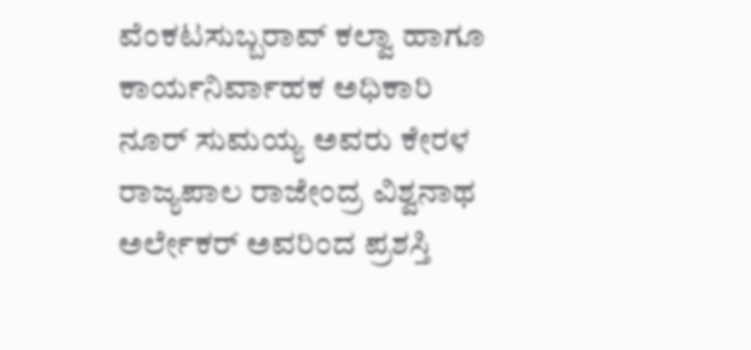ವೆಂಕಟಸುಬ್ಬರಾವ್ ಕಲ್ವಾ ಹಾಗೂ ಕಾರ್ಯನಿರ್ವಾಹಕ ಅಧಿಕಾರಿ ನೂರ್ ಸುಮಯ್ಯ ಅವರು ಕೇರಳ ರಾಜ್ಯಪಾಲ ರಾಜೇಂದ್ರ ವಿಶ್ವನಾಥ ಅರ್ಲೇಕರ್ ಅವರಿಂದ ಪ್ರಶಸ್ತಿ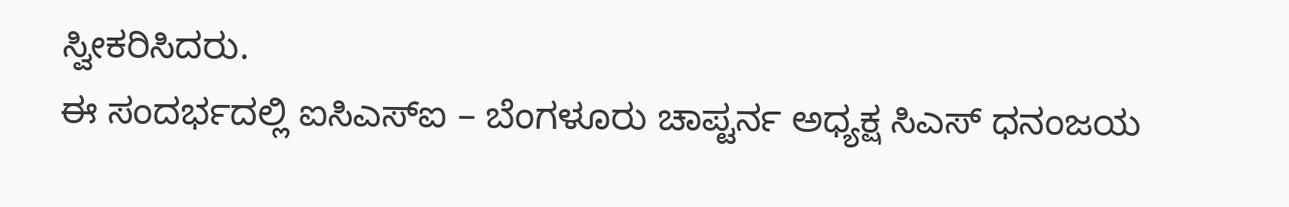ಸ್ವೀಕರಿಸಿದರು.
ಈ ಸಂದರ್ಭದಲ್ಲಿ ಐಸಿಎಸ್ಐ – ಬೆಂಗಳೂರು ಚಾಪ್ಟರ್ನ ಅಧ್ಯಕ್ಷ ಸಿಎಸ್ ಧನಂಜಯ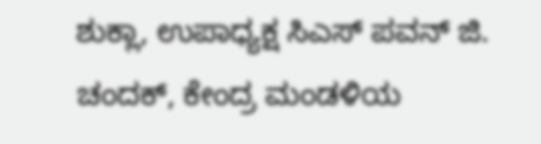ಶುಕ್ಲಾ, ಉಪಾಧ್ಯಕ್ಷ ಸಿಎಸ್ ಪವನ್ ಜಿ. ಚಂದಕ್, ಕೇಂದ್ರ ಮಂಡಳಿಯ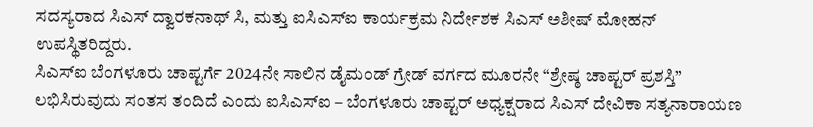ಸದಸ್ಯರಾದ ಸಿಎಸ್ ದ್ವಾರಕನಾಥ್ ಸಿ, ಮತ್ತು ಐಸಿಎಸ್ಐ ಕಾರ್ಯಕ್ರಮ ನಿರ್ದೇಶಕ ಸಿಎಸ್ ಅಶೀಷ್ ಮೋಹನ್ ಉಪಸ್ಥಿತರಿದ್ದರು.
ಸಿಎಸ್ಐ ಬೆಂಗಳೂರು ಚಾಪ್ಟರ್ಗೆ 2024ನೇ ಸಾಲಿನ ಡೈಮಂಡ್ ಗ್ರೇಡ್ ವರ್ಗದ ಮೂರನೇ “ಶ್ರೇಷ್ಠ ಚಾಪ್ಟರ್ ಪ್ರಶಸ್ತಿ” ಲಭಿಸಿರುವುದು ಸಂತಸ ತಂದಿದೆ ಎಂದು ಐಸಿಎಸ್ಐ – ಬೆಂಗಳೂರು ಚಾಪ್ಟರ್ ಅಧ್ಯಕ್ಷರಾದ ಸಿಎಸ್ ದೇವಿಕಾ ಸತ್ಯನಾರಾಯಣ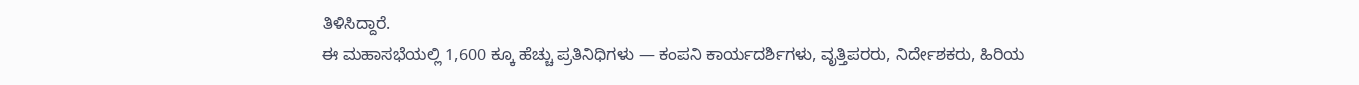ತಿಳಿಸಿದ್ದಾರೆ.
ಈ ಮಹಾಸಭೆಯಲ್ಲಿ 1,600 ಕ್ಕೂ ಹೆಚ್ಚು ಪ್ರತಿನಿಧಿಗಳು — ಕಂಪನಿ ಕಾರ್ಯದರ್ಶಿಗಳು, ವೃತ್ತಿಪರರು, ನಿರ್ದೇಶಕರು, ಹಿರಿಯ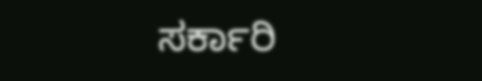ಸರ್ಕಾರಿ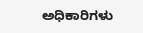ಅಧಿಕಾರಿಗಳು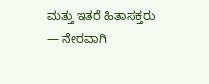ಮತ್ತು ಇತರೆ ಹಿತಾಸಕ್ತರು — ನೇರವಾಗಿ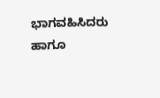ಭಾಗವಹಿಸಿದರು ಹಾಗೂ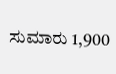ಸುಮಾರು 1,900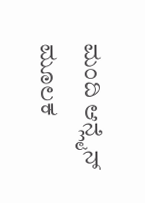ಮಂದಿ ಆನ್ಲೈನ್ ಮೂಲಕ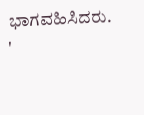ಭಾಗವಹಿಸಿದರು.
'